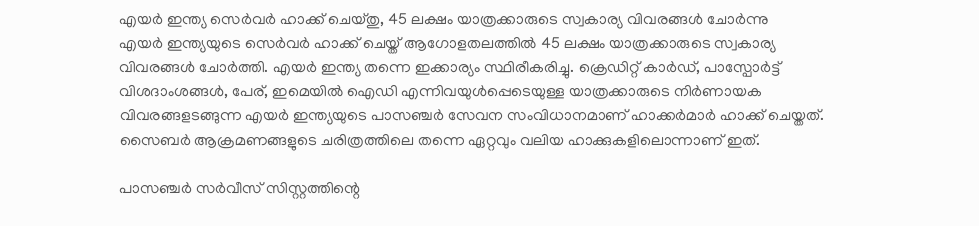എയർ ഇന്ത്യ സെർവർ ഹാക്ക് ചെയ്തു, 45 ലക്ഷം യാത്രക്കാരുടെ സ്വകാര്യ വിവരങ്ങൾ ചോർന്നു
എയർ ഇന്ത്യയുടെ സെർവർ ഹാക്ക് ചെയ്ത് ആഗോളതലത്തിൽ 45 ലക്ഷം യാത്രക്കാരുടെ സ്വകാര്യ വിവരങ്ങൾ ചോർത്തി. എയർ ഇന്ത്യ തന്നെ ഇക്കാര്യം സ്ഥിരീകരിച്ചു. ക്രെഡിറ്റ് കാർഡ്, പാസ്പോർട്ട് വിശദാംശങ്ങൾ, പേര്, ഇമെയിൽ ഐഡി എന്നിവയുൾപ്പെടെയുള്ള യാത്രക്കാരുടെ നിർണായക വിവരങ്ങളടങ്ങുന്ന എയർ ഇന്ത്യയുടെ പാസഞ്ചർ സേവന സംവിധാനമാണ് ഹാക്കർമാർ ഹാക്ക് ചെയ്തത്. സൈബർ ആക്രമണങ്ങളുടെ ചരിത്രത്തിലെ തന്നെ ഏറ്റവും വലിയ ഹാക്കുകളിലൊന്നാണ് ഇത്.

പാസഞ്ചർ സർവീസ് സിസ്റ്റത്തിന്റെ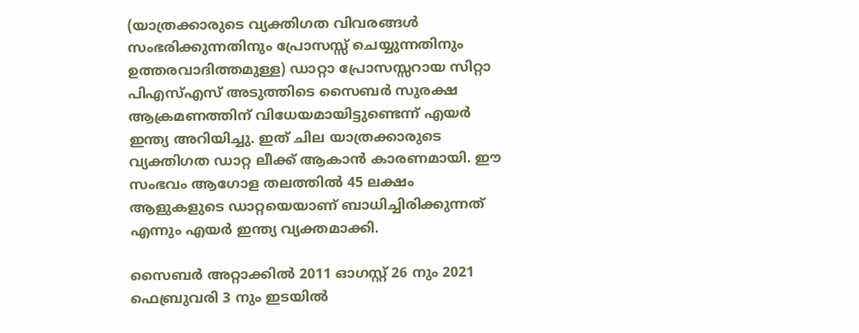(യാത്രക്കാരുടെ വ്യക്തിഗത വിവരങ്ങൾ സംഭരിക്കുന്നതിനും പ്രോസസ്സ് ചെയ്യുന്നതിനും ഉത്തരവാദിത്തമുള്ള) ഡാറ്റാ പ്രോസസ്സറായ സിറ്റാ പിഎസ്എസ് അടുത്തിടെ സൈബർ സുരക്ഷ ആക്രമണത്തിന് വിധേയമായിട്ടുണ്ടെന്ന് എയർ ഇന്ത്യ അറിയിച്ചു. ഇത് ചില യാത്രക്കാരുടെ വ്യക്തിഗത ഡാറ്റ ലീക്ക് ആകാൻ കാരണമായി. ഈ സംഭവം ആഗോള തലത്തിൽ 45 ലക്ഷം ആളുകളുടെ ഡാറ്റയെയാണ് ബാധിച്ചിരിക്കുന്നത് എന്നും എയർ ഇന്ത്യ വ്യക്തമാക്കി.

സൈബർ അറ്റാക്കിൽ 2011 ഓഗസ്റ്റ് 26 നും 2021 ഫെബ്രുവരി 3 നും ഇടയിൽ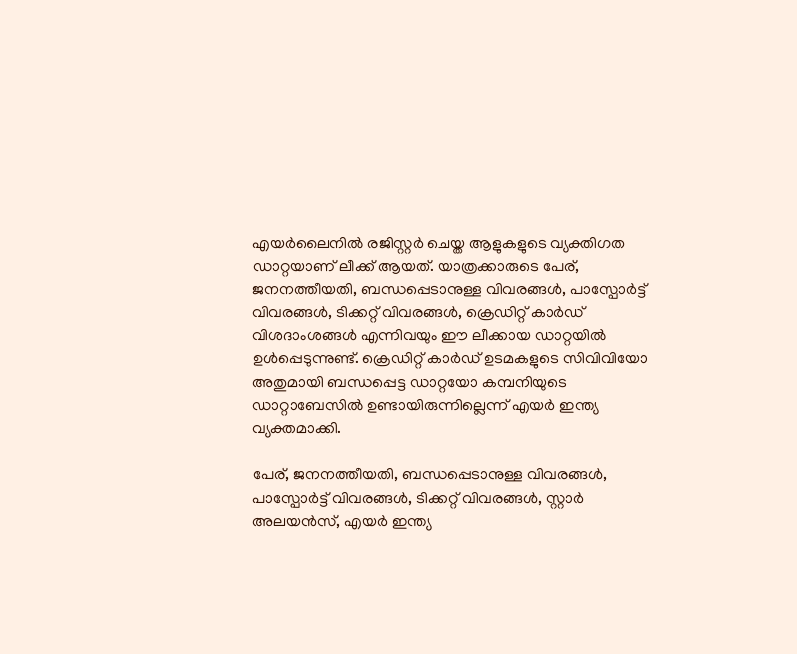എയർലൈനിൽ രജിസ്റ്റർ ചെയ്ത ആളുകളുടെ വ്യക്തിഗത ഡാറ്റയാണ് ലീക്ക് ആയത്. യാത്രക്കാരുടെ പേര്, ജനനത്തീയതി, ബന്ധപ്പെടാനുള്ള വിവരങ്ങൾ, പാസ്പോർട്ട് വിവരങ്ങൾ, ടിക്കറ്റ് വിവരങ്ങൾ, ക്രെഡിറ്റ് കാർഡ് വിശദാംശങ്ങൾ എന്നിവയും ഈ ലീക്കായ ഡാറ്റയിൽ ഉൾപ്പെടുന്നുണ്ട്. ക്രെഡിറ്റ് കാർഡ് ഉടമകളുടെ സിവിവിയോ അതുമായി ബന്ധപ്പെട്ട ഡാറ്റയോ കമ്പനിയുടെ ഡാറ്റാബേസിൽ ഉണ്ടായിരുന്നില്ലെന്ന് എയർ ഇന്ത്യ വ്യക്തമാക്കി.

പേര്, ജനനത്തീയതി, ബന്ധപ്പെടാനുള്ള വിവരങ്ങൾ, പാസ്പോർട്ട് വിവരങ്ങൾ, ടിക്കറ്റ് വിവരങ്ങൾ, സ്റ്റാർ അലയൻസ്, എയർ ഇന്ത്യ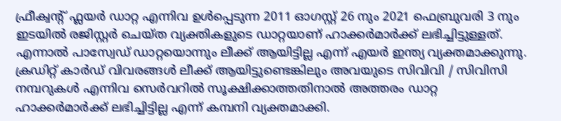ഫ്രീക്വന്റ് ഫ്ലയർ ഡാറ്റ എന്നിവ ഉൾപ്പെടുന്ന 2011 ഓഗസ്റ്റ് 26 നും 2021 ഫെബ്രുവരി 3 നും ഇടയിൽ രജിസ്റ്റർ ചെയ്ത വ്യക്തികളുടെ ഡാറ്റയാണ് ഹാക്കർമാർക്ക് ലഭിച്ചിട്ടുള്ളത്. എന്നാൽ പാസ്വേഡ് ഡാറ്റയൊന്നും ലീക്ക് ആയിട്ടില്ല എന്ന് എയർ ഇന്ത്യ വ്യക്തമാക്കുന്നു. ക്രഡിറ്റ് കാർഡ് വിവരങ്ങൾ ലീക്ക് ആയിട്ടുണ്ടെങ്കിലും അവയുടെ സിവിവി / സിവിസി നമ്പറുകൾ എന്നിവ സെർവറിൽ സൂക്ഷിക്കാത്തതിനാൽ അത്തരം ഡാറ്റ ഹാക്കർമാർക്ക് ലഭിച്ചിട്ടില്ല എന്ന് കമ്പനി വ്യക്തമാക്കി.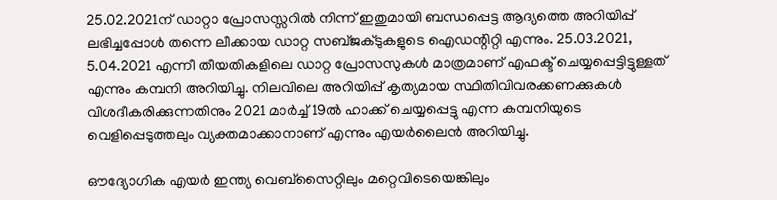25.02.2021ന് ഡാറ്റാ പ്രോസസ്സറിൽ നിന്ന് ഇതുമായി ബന്ധപ്പെട്ട ആദ്യത്തെ അറിയിപ്പ് ലഭിച്ചപ്പോൾ തന്നെ ലീക്കായ ഡാറ്റ സബ്ജക്ടുകളുടെ ഐഡന്റിറ്റി എന്നും. 25.03.2021, 5.04.2021 എന്നീ തീയതികളിലെ ഡാറ്റ പ്രോസസുകൾ മാത്രമാണ് എഫക്ട് ചെയ്യപ്പെട്ടിട്ടുള്ളത് എന്നും കമ്പനി അറിയിച്ചു. നിലവിലെ അറിയിപ്പ് കൃത്യമായ സ്ഥിതിവിവരക്കണക്കുകൾ വിശദീകരിക്കുന്നതിനും 2021 മാർച്ച് 19ൽ ഹാക്ക് ചെയ്യപ്പെട്ടു എന്ന കമ്പനിയുടെ വെളിപ്പെടുത്തലും വ്യക്തമാക്കാനാണ് എന്നും എയർലൈൻ അറിയിച്ചു.

ഔദ്യോഗിക എയർ ഇന്ത്യ വെബ്സൈറ്റിലും മറ്റെവിടെയെങ്കിലും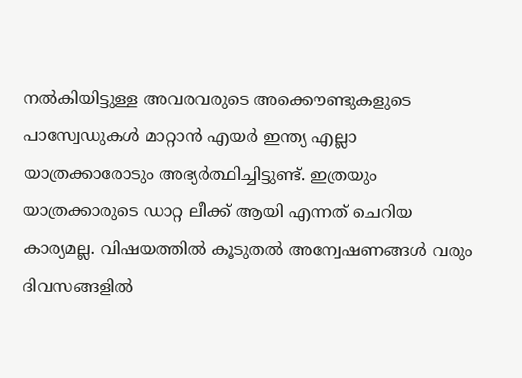നൽകിയിട്ടുള്ള അവരവരുടെ അക്കൌണ്ടുകളുടെ പാസ്വേഡുകൾ മാറ്റാൻ എയർ ഇന്ത്യ എല്ലാ യാത്രക്കാരോടും അഭ്യർത്ഥിച്ചിട്ടുണ്ട്. ഇത്രയും യാത്രക്കാരുടെ ഡാറ്റ ലീക്ക് ആയി എന്നത് ചെറിയ കാര്യമല്ല. വിഷയത്തിൽ കൂടുതൽ അന്വേഷണങ്ങൾ വരും ദിവസങ്ങളിൽ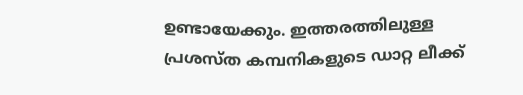ഉണ്ടായേക്കും. ഇത്തരത്തിലുള്ള പ്രശസ്ത കമ്പനികളുടെ ഡാറ്റ ലീക്ക്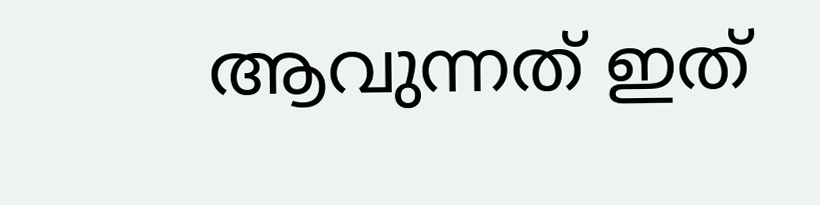ആവുന്നത് ഇത്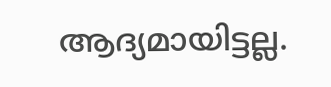ആദ്യമായിട്ടല്ല.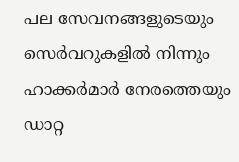പല സേവനങ്ങളുടെയും സെർവറുകളിൽ നിന്നും ഹാക്കർമാർ നേരത്തെയും ഡാറ്റ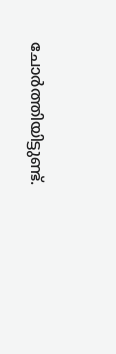ചോർത്തിയിട്ടുണ്ട്.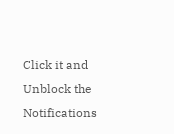Click it and Unblock the Notifications